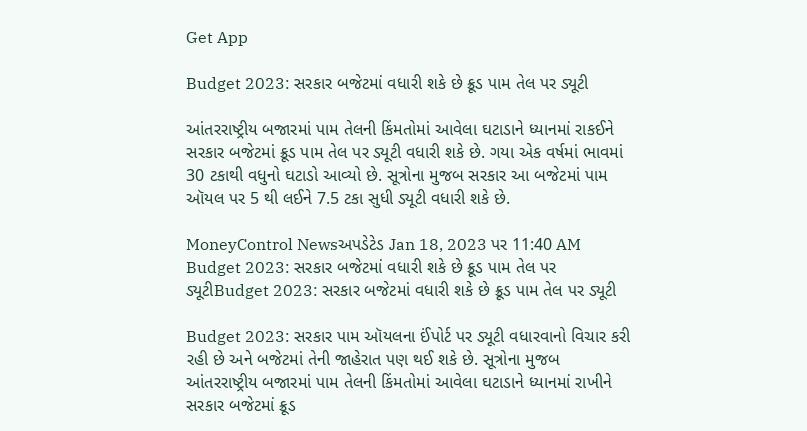Get App

Budget 2023: સરકાર બજેટમાં વધારી શકે છે ક્રૂડ પામ તેલ પર ડ્યૂટી

આંતરરાષ્ટ્રીય બજારમાં પામ તેલની કિંમતોમાં આવેલા ઘટાડાને ધ્યાનમાં રાકઈને સરકાર બજેટમાં ક્રૂડ પામ તેલ પર ડ્યૂટી વધારી શકે છે. ગયા એક વર્ષમાં ભાવમાં 30 ટકાથી વધુનો ઘટાડો આવ્યો છે. સૂત્રોના મુજબ સરકાર આ બજેટમાં પામ ઑયલ પર 5 થી લઈને 7.5 ટકા સુધી ડ્યૂટી વધારી શકે છે.

MoneyControl Newsઅપડેટેડ Jan 18, 2023 પર 11:40 AM
Budget 2023: સરકાર બજેટમાં વધારી શકે છે ક્રૂડ પામ તેલ પર ડ્યૂટીBudget 2023: સરકાર બજેટમાં વધારી શકે છે ક્રૂડ પામ તેલ પર ડ્યૂટી

Budget 2023: સરકાર પામ ઑયલના ઈંપોર્ટ પર ડ્યૂટી વધારવાનો વિચાર કરી રહી છે અને બજેટમાં તેની જાહેરાત પણ થઈ શકે છે. સૂત્રોના મુજબ આંતરરાષ્ટ્રીય બજારમાં પામ તેલની કિંમતોમાં આવેલા ઘટાડાને ધ્યાનમાં રાખીને સરકાર બજેટમાં ક્રૂડ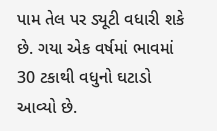પામ તેલ પર ડ્યૂટી વધારી શકે છે. ગયા એક વર્ષમાં ભાવમાં 30 ટકાથી વધુનો ઘટાડો આવ્યો છે.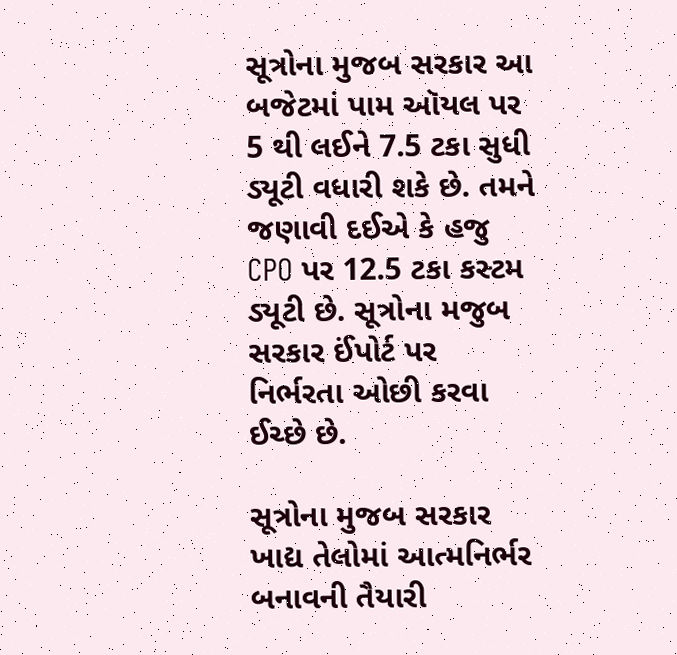સૂત્રોના મુજબ સરકાર આ બજેટમાં પામ ઑયલ પર 5 થી લઈને 7.5 ટકા સુધી ડ્યૂટી વધારી શકે છે. તમને જણાવી દઈએ કે હજુ CPO પર 12.5 ટકા કસ્ટમ ડ્યૂટી છે. સૂત્રોના મજુબ સરકાર ઈંપોર્ટ પર નિર્ભરતા ઓછી કરવા ઈચ્છે છે.

સૂત્રોના મુજબ સરકાર ખાદ્ય તેલોમાં આત્મનિર્ભર બનાવની તૈયારી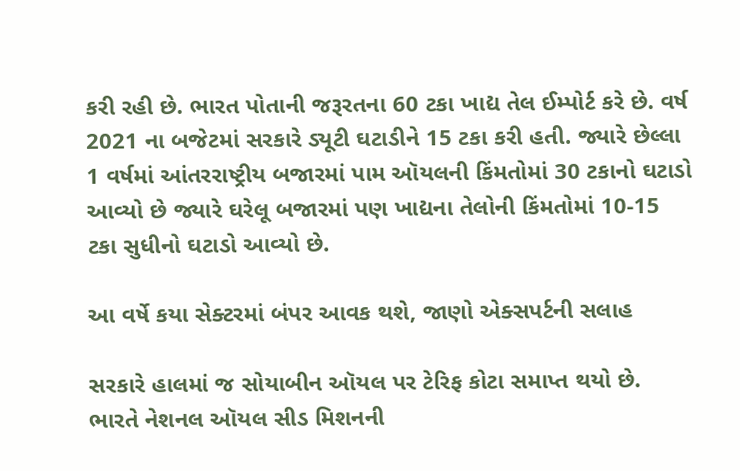કરી રહી છે. ભારત પોતાની જરૂરતના 60 ટકા ખાદ્ય તેલ ઈમ્પોર્ટ કરે છે. વર્ષ 2021 ના બજેટમાં સરકારે ડ્યૂટી ઘટાડીને 15 ટકા કરી હતી. જ્યારે છેલ્લા 1 વર્ષમાં આંતરરાષ્ટ્રીય બજારમાં પામ ઑયલની કિંમતોમાં 30 ટકાનો ઘટાડો આવ્યો છે જ્યારે ઘરેલૂ બજારમાં પણ ખાદ્યના તેલોની કિંમતોમાં 10-15 ટકા સુધીનો ઘટાડો આવ્યો છે.

આ વર્ષે કયા સેક્ટરમાં બંપર આવક થશે, જાણો એક્સપર્ટની સલાહ

સરકારે હાલમાં જ સોયાબીન ઑયલ પર ટેરિફ કોટા સમાપ્ત થયો છે. ભારતે નેશનલ ઑયલ સીડ મિશનની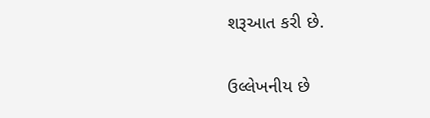શરૂઆત કરી છે.

ઉલ્લેખનીય છે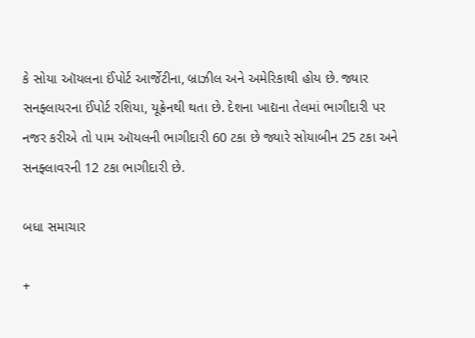કે સોયા ઑયલના ઈંપોર્ટ આર્જેટીના, બ્રાઝીલ અને અમેરિકાથી હોય છે. જ્યાર સનફ્લાયરના ઈંપોર્ટ રશિયા, યૂક્રેનથી થતા છે. દેશના ખાદ્યના તેલમાં ભાગીદારી પર નજર કરીએ તો પામ ઑયલની ભાગીદારી 60 ટકા છે જ્યારે સોયાબીન 25 ટકા અને સનફ્લાવરની 12 ટકા ભાગીદારી છે.

બધા સમાચાર

+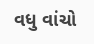વધુ વાંચો